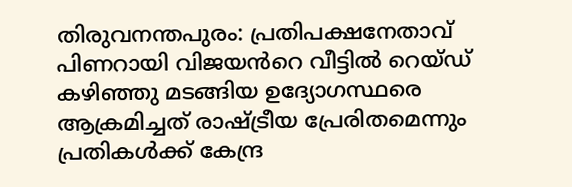തിരുവനന്തപുരം: പ്രതിപക്ഷനേതാവ് പിണറായി വിജയൻറെ വീട്ടിൽ റെയ്ഡ് കഴിഞ്ഞു മടങ്ങിയ ഉദ്യോഗസ്ഥരെ ആക്രമിച്ചത് രാഷ്ട്രീയ പ്രേരിതമെന്നും പ്രതികൾക്ക് കേന്ദ്ര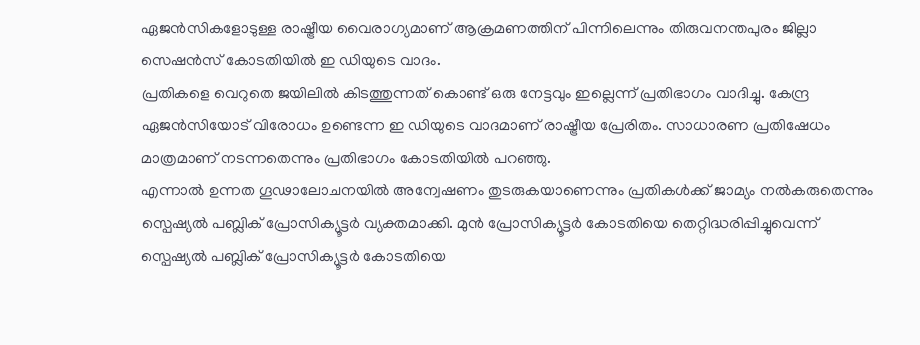ഏജൻസികളോടുള്ള രാഷ്ട്രീയ വൈരാഗ്യമാണ് ആക്രമണത്തിന് പിന്നിലെന്നും തിരുവനന്തപുരം ജില്ലാ സെഷൻസ് കോടതിയിൽ ഇ ഡിയുടെ വാദം.
പ്രതികളെ വെറുതെ ജയിലിൽ കിടത്തുന്നത് കൊണ്ട് ഒരു നേട്ടവും ഇല്ലെന്ന് പ്രതിഭാഗം വാദിച്ചു. കേന്ദ്ര ഏജൻസിയോട് വിരോധം ഉണ്ടെന്ന ഇ ഡിയുടെ വാദമാണ് രാഷ്ട്രീയ പ്രേരിതം. സാധാരണ പ്രതിഷേധം മാത്രമാണ് നടന്നതെന്നും പ്രതിഭാഗം കോടതിയിൽ പറഞ്ഞു.
എന്നാൽ ഉന്നത ഗൂഢാലോചനയിൽ അന്വേഷണം തുടരുകയാണെന്നും പ്രതികൾക്ക് ജാമ്യം നൽകരുതെന്നും സ്പെഷ്യൽ പബ്ലിക് പ്രോസിക്യൂട്ടർ വ്യക്തമാക്കി. മുൻ പ്രോസിക്യൂട്ടർ കോടതിയെ തെറ്റിദ്ധരിപ്പിച്ചുവെന്ന് സ്പെഷ്യൽ പബ്ലിക് പ്രോസിക്യൂട്ടർ കോടതിയെ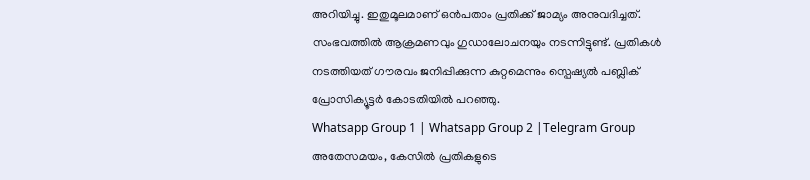അറിയിച്ചു. ഇതുമൂലമാണ് ഒൻപതാം പ്രതിക്ക് ജാമ്യം അനുവദിച്ചത്. സംഭവത്തിൽ ആക്രമണവും ഗുഡാലോചനയും നടന്നിട്ടുണ്ട്. പ്രതികൾ നടത്തിയത് ഗൗരവം ജനിപ്പിക്കുന്ന കുറ്റമെന്നും സ്പെഷ്യൽ പബ്ലിക് പ്രോസിക്യൂട്ടർ കോടതിയിൽ പറഞ്ഞു.
Whatsapp Group 1 | Whatsapp Group 2 |Telegram Group
അതേസമയം, കേസിൽ പ്രതികളുടെ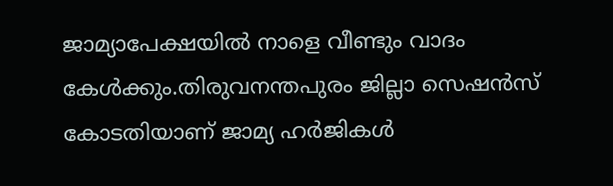ജാമ്യാപേക്ഷയിൽ നാളെ വീണ്ടും വാദം കേൾക്കും.തിരുവനന്തപുരം ജില്ലാ സെഷൻസ് കോടതിയാണ് ജാമ്യ ഹർജികൾ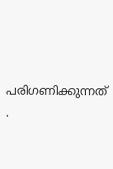പരിഗണിക്കുന്നത് .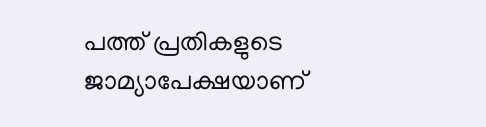പത്ത് പ്രതികളുടെ ജാമ്യാപേക്ഷയാണ്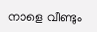നാളെ വീണ്ടും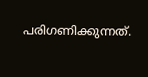പരിഗണിക്കുന്നത്.